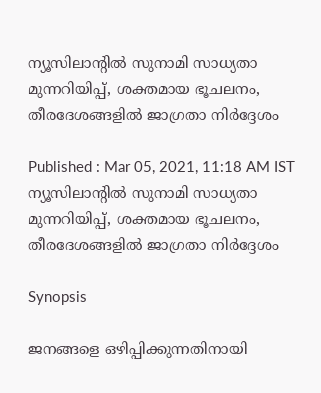ന്യൂസിലാന്റിൽ സുനാമി സാധ്യതാ മുന്നറിയിപ്പ്, ശക്തമായ ഭൂചലനം, തീരദേശങ്ങളിൽ ജാഗ്രതാ നിർദ്ദേശം

Published : Mar 05, 2021, 11:18 AM IST
ന്യൂസിലാന്റിൽ സുനാമി സാധ്യതാ മുന്നറിയിപ്പ്, ശക്തമായ ഭൂചലനം, തീരദേശങ്ങളിൽ ജാഗ്രതാ നിർദ്ദേശം

Synopsis

ജനങ്ങളെ ഒഴിപ്പിക്കുന്നതിനായി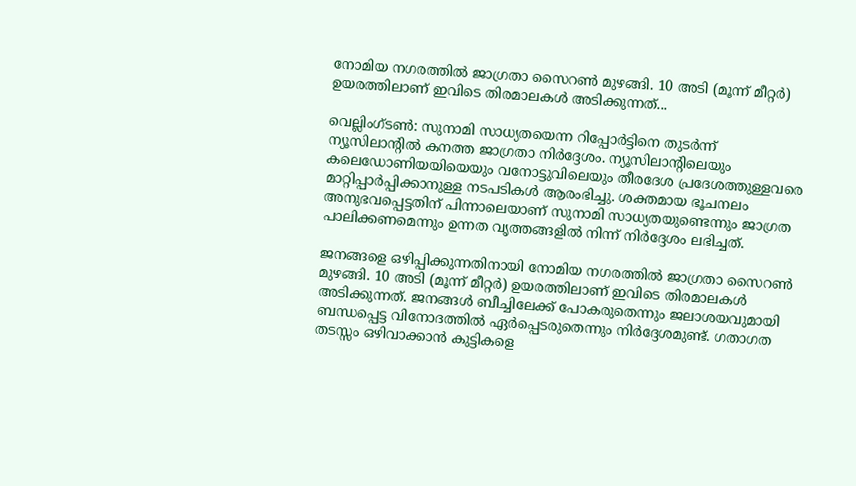നോമിയ നഗരത്തിൽ ജാഗ്രതാ സൈറൺ മുഴങ്ങി. 10 അടി (മൂന്ന് മീറ്റർ) ഉയരത്തിലാണ് ഇവിടെ തിരമാലകൾ അടിക്കുന്നത്...

വെല്ലിംഗ്ടൺ: സുനാമി സാധ്യതയെന്ന റിപ്പോർട്ടിനെ തുടർന്ന് ന്യൂസിലാന്റിൽ കനത്ത ജാഗ്രതാ നിർദ്ദേശം. ന്യൂസിലാന്റിലെയും കലെഡോണിയയിയെയും വനോട്ടുവിലെയും തീരദേശ പ്രദേശത്തുള്ളവരെ മാറ്റിപ്പാർപ്പിക്കാനുള്ള നടപടികൾ ആരംഭിച്ചു. ശക്തമായ ഭൂചനലം അനുഭവപ്പെട്ടതിന് പിന്നാലെയാണ് സുനാമി സാധ്യതയുണ്ടെന്നും ജാഗ്രത പാലിക്കണമെന്നും ഉന്നത വൃത്തങ്ങളിൽ നിന്ന് നിർദ്ദേശം ലഭിച്ചത്.

ജനങ്ങളെ ഒഴിപ്പിക്കുന്നതിനായി നോമിയ നഗരത്തിൽ ജാഗ്രതാ സൈറൺ മുഴങ്ങി. 10 അടി (മൂന്ന് മീറ്റർ) ഉയരത്തിലാണ് ഇവിടെ തിരമാലകൾ അടിക്കുന്നത്. ജനങ്ങൾ ബീച്ചിലേക്ക് പോകരുതെന്നും ജലാശയവുമായി ബന്ധപ്പെട്ട വിനോദത്തിൽ ഏർപ്പെടരുതെന്നും നിർദ്ദേശമുണ്ട്. ഗതാഗത തടസ്സം ഒഴിവാക്കാൻ കുട്ടികളെ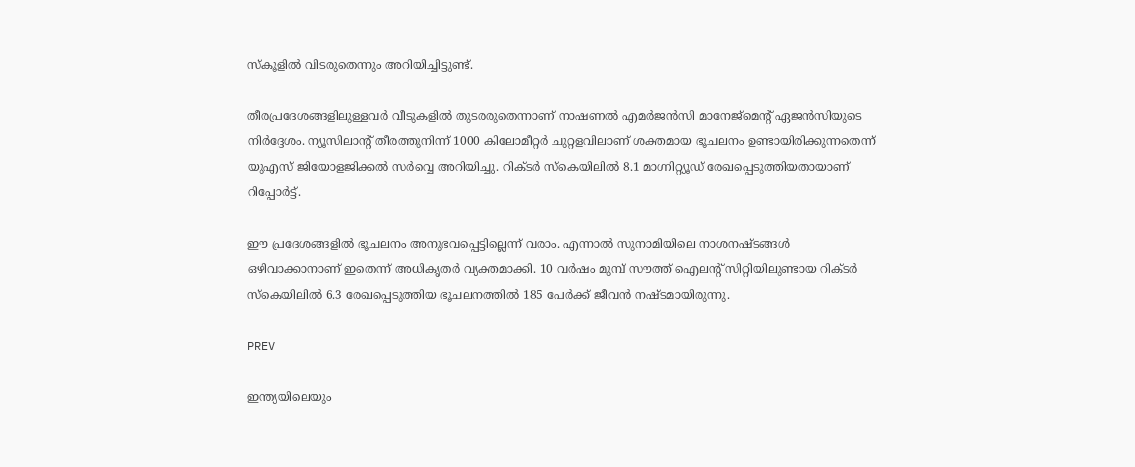സ്കൂളിൽ വിടരുതെന്നും അറിയിച്ചിട്ടുണ്ട്.

തീരപ്രദേശങ്ങളിലുള്ളവർ വീടുകളിൽ തുടരരുതെന്നാണ് നാഷണൽ എമർജൻസി മാനേജ്മെന്റ് ഏജൻസിയുടെ നിർദ്ദേശം. ന്യൂസിലാന്റ് തീരത്തുനിന്ന് 1000 കിലോമീറ്റർ ചുറ്റളവിലാണ് ശക്തമായ ഭൂചലനം ഉണ്ടായിരിക്കുന്നതെന്ന് യുഎസ് ജിയോളജിക്കൽ സർവ്വെ അറിയിച്ചു. റിക്ടർ സ്കെയിലിൽ 8.1 മാഗ്നിറ്റ്യൂഡ് രേഖപ്പെടുത്തിയതായാണ് റിപ്പോർട്ട്.

ഈ പ്രദേശങ്ങളിൽ ഭൂചലനം അനുഭവപ്പെട്ടില്ലെന്ന് വരാം. എന്നാൽ സുനാമിയിലെ നാശനഷ്ടങ്ങൾ ഒഴിവാക്കാനാണ് ഇതെന്ന് അധികൃതർ വ്യക്തമാക്കി. 10 വർഷം മുമ്പ് സൗത്ത് ഐലന്റ് സിറ്റിയിലുണ്ടായ റിക്ടർ സ്കെയിലിൽ 6.3 രേഖപ്പെടുത്തിയ ഭൂചലനത്തിൽ 185 പേർക്ക് ജീവൻ നഷ്ടമായിരുന്നു.

PREV

ഇന്ത്യയിലെയും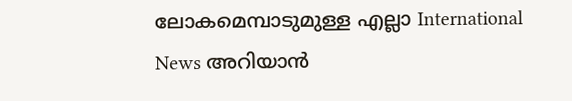ലോകമെമ്പാടുമുള്ള എല്ലാ International News അറിയാൻ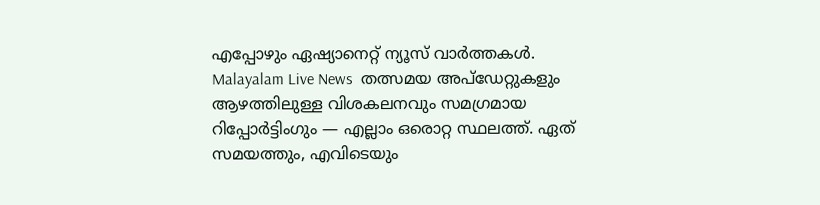എപ്പോഴും ഏഷ്യാനെറ്റ് ന്യൂസ് വാർത്തകൾ. Malayalam Live News  തത്സമയ അപ്‌ഡേറ്റുകളും ആഴത്തിലുള്ള വിശകലനവും സമഗ്രമായ റിപ്പോർട്ടിംഗും — എല്ലാം ഒരൊറ്റ സ്ഥലത്ത്. ഏത് സമയത്തും, എവിടെയും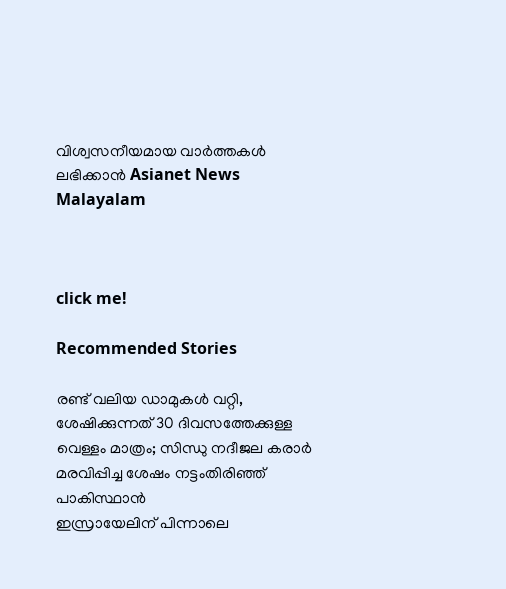വിശ്വസനീയമായ വാർത്തകൾ ലഭിക്കാൻ Asianet News Malayalam



click me!

Recommended Stories

രണ്ട് വലിയ ഡാമുകൾ വറ്റി, ശേഷിക്കുന്നത് 30 ദിവസത്തേക്കുള്ള വെള്ളം മാത്രം; സിന്ധു നദീജല കരാർ മരവിപ്പിച്ച ശേഷം നട്ടംതിരിഞ്ഞ് പാകിസ്ഥാൻ
ഇസ്രായേലിന് പിന്നാലെ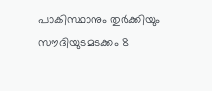പാകിസ്ഥാനും തുര്‍ക്കിയും സൗദിയുടമടക്കം 8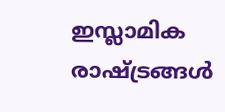ഇസ്ലാമിക രാഷ്ട്രങ്ങള്‍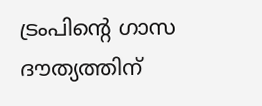ട്രംപിന്‍റെ ഗാസ ദൗത്യത്തിന്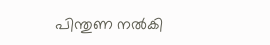പിന്തുണ നല്‍കി